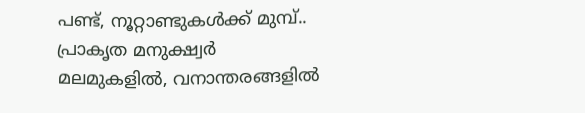പണ്ട്, നൂറ്റാണ്ടുകൾക്ക് മുമ്പ്..
പ്രാകൃത മനുക്ഷ്വർ
മലമുകളിൽ, വനാന്തരങ്ങളിൽ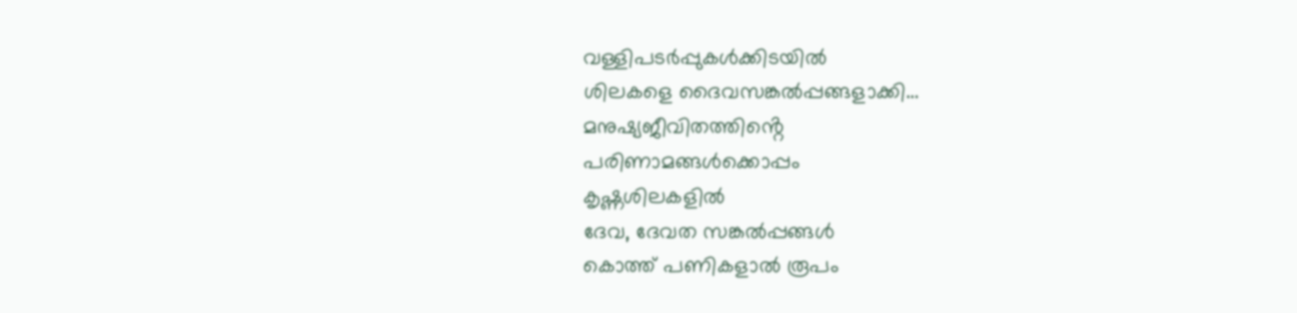വള്ളിപടർപ്പുകൾക്കിടയിൽ
ശിലകളെ ദൈവസങ്കൽപ്പങ്ങളാക്കി…
മനുഷ്യജീവിതത്തിൻ്റെ
പരിണാമങ്ങൾക്കൊപ്പം
കൃഷ്ണശിലകളിൽ
ദേവ, ദേവത സങ്കൽപ്പങ്ങൾ
കൊത്ത് പണികളാൽ രൂപം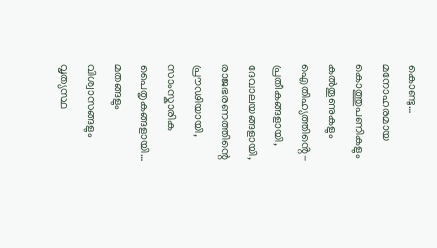കൊണ്ടു…
മനോഹരമായ കൊത്തുപണികളും
കൽതൂണുകളും ഐതിഹ്യത്തിൻ്റെ-
പ്രതീകങ്ങളായി, ദേവാലയങ്ങളായി,
രാജഭരണത്തിന്റെ പ്രൗഢിയായി,
സാംസ്കാരിക പൈതൃകങ്ങളായി…
മതങ്ങളും വിശ്വാസങ്ങളും
വൃത്യസ്ഥ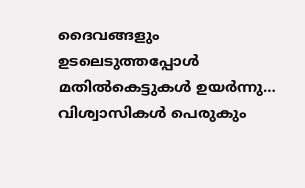ദൈവങ്ങളും
ഉടലെടുത്തപ്പോൾ
മതിൽകെട്ടുകൾ ഉയർന്നു…
വിശ്വാസികൾ പെരുകും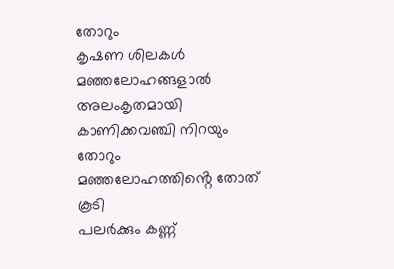തോറും
കൃഷണ ശിലകൾ
മഞ്ഞലോഹങ്ങളാൽ അലംകൃതമായി
കാണിക്കവഞ്ചി നിറയും തോറും
മഞ്ഞലോഹത്തിൻ്റെ തോത് കൂടി
പലർക്കും കണ്ണ്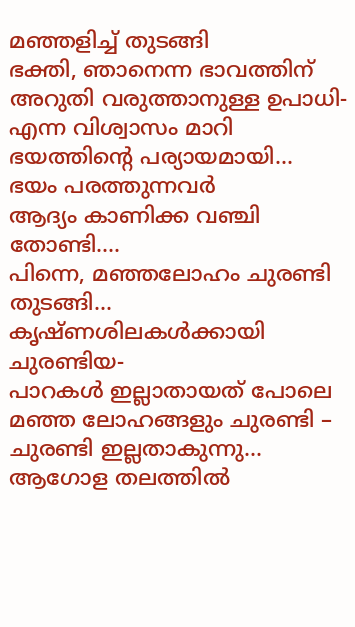മഞ്ഞളിച്ച് തുടങ്ങി
ഭക്തി, ഞാനെന്ന ഭാവത്തിന്
അറുതി വരുത്താനുള്ള ഉപാധി-
എന്ന വിശ്വാസം മാറി
ഭയത്തിൻ്റെ പര്യായമായി…
ഭയം പരത്തുന്നവർ
ആദ്യം കാണിക്ക വഞ്ചി തോണ്ടി….
പിന്നെ, മഞ്ഞലോഹം ചുരണ്ടി തുടങ്ങി…
കൃഷ്ണശിലകൾക്കായി ചുരണ്ടിയ-
പാറകൾ ഇല്ലാതായത് പോലെ
മഞ്ഞ ലോഹങ്ങളും ചുരണ്ടി –
ചുരണ്ടി ഇല്ലതാകുന്നു…
ആഗോള തലത്തിൽ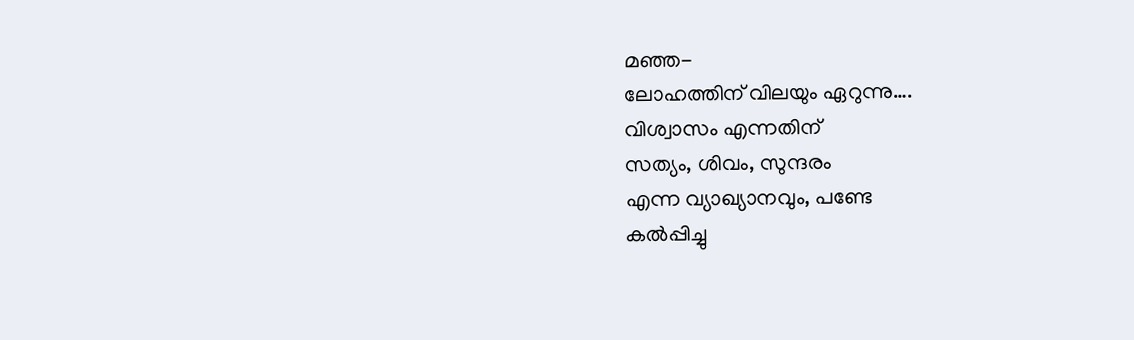മഞ്ഞ-
ലോഹത്തിന് വിലയും ഏറുന്നു….
വിശ്വാസം എന്നതിന്
സത്യം, ശിവം, സുന്ദരം
എന്ന വ്യാഖ്യാനവും, പണ്ടേ
കൽപ്പിച്ചു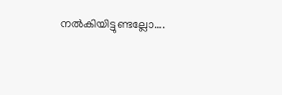നൽകിയിട്ടുണ്ടല്ലോ….